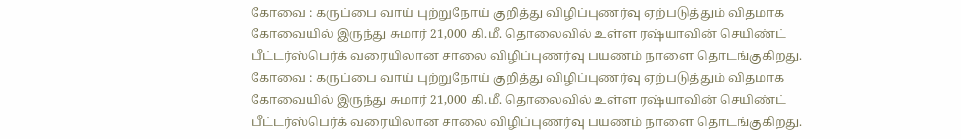கோவை : கருப்பை வாய் புற்றுநோய் குறித்து விழிப்புணர்வு ஏற்படுத்தும் விதமாக கோவையில் இருந்து சுமார் 21,000 கி.மீ. தொலைவில் உள்ள ரஷ்யாவின் செயிண்ட் பீட்டர்ஸ்பெர்க் வரையிலான சாலை விழிப்புணர்வு பயணம் நாளை தொடங்குகிறது.
கோவை : கருப்பை வாய் புற்றுநோய் குறித்து விழிப்புணர்வு ஏற்படுத்தும் விதமாக கோவையில் இருந்து சுமார் 21,000 கி.மீ. தொலைவில் உள்ள ரஷ்யாவின் செயிண்ட் பீட்டர்ஸ்பெர்க் வரையிலான சாலை விழிப்புணர்வு பயணம் நாளை தொடங்குகிறது.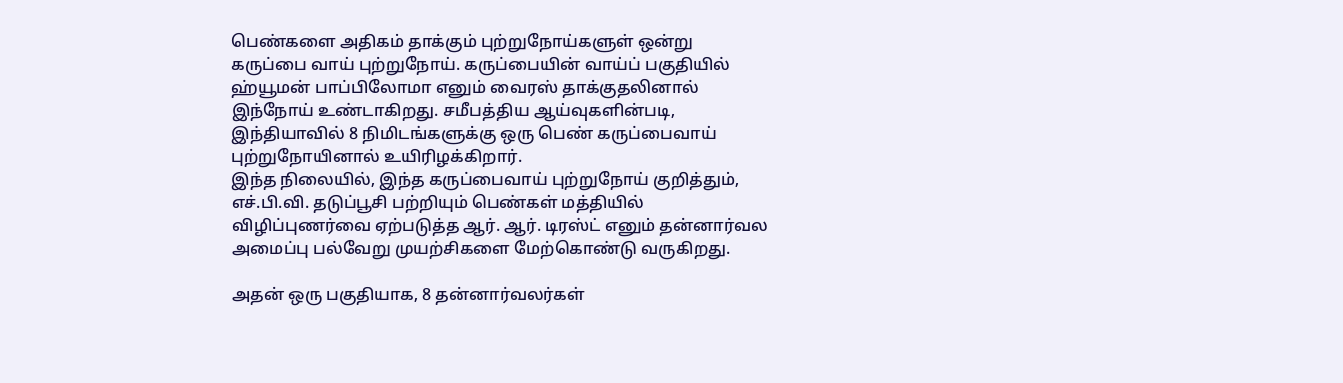பெண்களை அதிகம் தாக்கும் புற்றுநோய்களுள் ஒன்று கருப்பை வாய் புற்றுநோய். கருப்பையின் வாய்ப் பகுதியில் ஹ்யூமன் பாப்பிலோமா எனும் வைரஸ் தாக்குதலினால் இந்நோய் உண்டாகிறது. சமீபத்திய ஆய்வுகளின்படி, இந்தியாவில் 8 நிமிடங்களுக்கு ஒரு பெண் கருப்பைவாய் புற்றுநோயினால் உயிரிழக்கிறார்.
இந்த நிலையில், இந்த கருப்பைவாய் புற்றுநோய் குறித்தும், எச்.பி.வி. தடுப்பூசி பற்றியும் பெண்கள் மத்தியில் விழிப்புணர்வை ஏற்படுத்த ஆர். ஆர். டிரஸ்ட் எனும் தன்னார்வல அமைப்பு பல்வேறு முயற்சிகளை மேற்கொண்டு வருகிறது.

அதன் ஒரு பகுதியாக, 8 தன்னார்வலர்கள்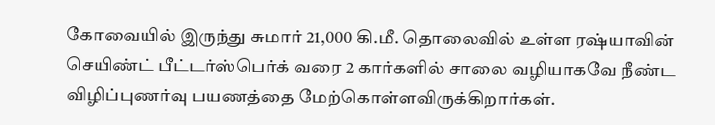கோவையில் இருந்து சுமார் 21,000 கி.மீ. தொலைவில் உள்ள ரஷ்யாவின் செயிண்ட் பீட்டர்ஸ்பெர்க் வரை 2 கார்களில் சாலை வழியாகவே நீண்ட விழிப்புணர்வு பயணத்தை மேற்கொள்ளவிருக்கிறார்கள்.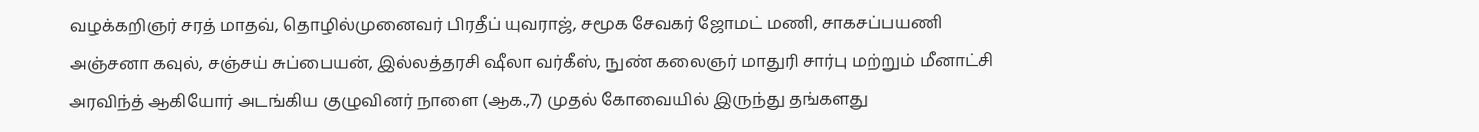வழக்கறிஞர் சரத் மாதவ், தொழில்முனைவர் பிரதீப் யுவராஜ், சமூக சேவகர் ஜோமட் மணி, சாகசப்பயணி அஞ்சனா கவுல், சஞ்சய் சுப்பையன், இல்லத்தரசி ஷீலா வர்கீஸ், நுண் கலைஞர் மாதுரி சார்பு மற்றும் மீனாட்சி அரவிந்த் ஆகியோர் அடங்கிய குழுவினர் நாளை (ஆக.,7) முதல் கோவையில் இருந்து தங்களது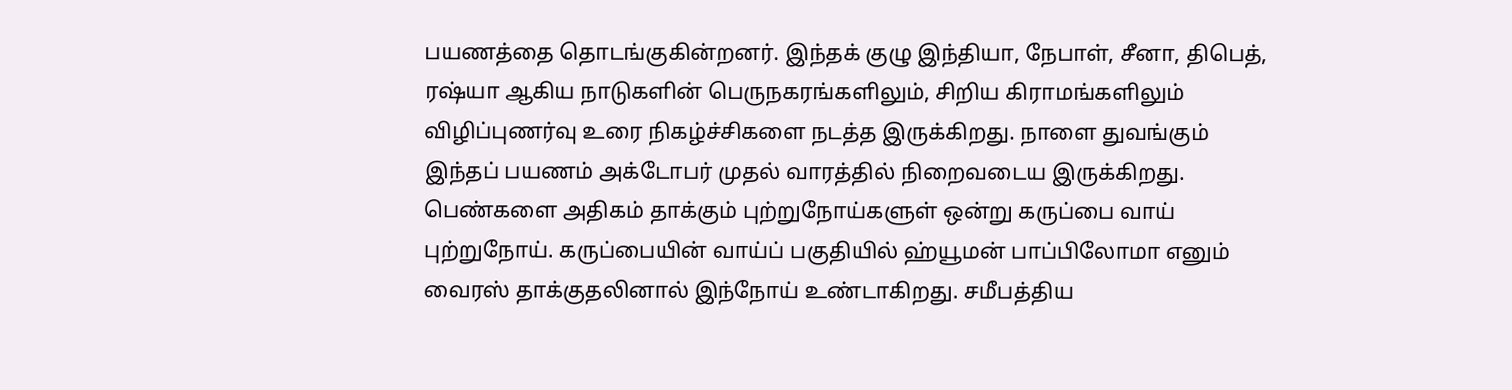பயணத்தை தொடங்குகின்றனர். இந்தக் குழு இந்தியா, நேபாள், சீனா, திபெத், ரஷ்யா ஆகிய நாடுகளின் பெருநகரங்களிலும், சிறிய கிராமங்களிலும் விழிப்புணர்வு உரை நிகழ்ச்சிகளை நடத்த இருக்கிறது. நாளை துவங்கும் இந்தப் பயணம் அக்டோபர் முதல் வாரத்தில் நிறைவடைய இருக்கிறது.
பெண்களை அதிகம் தாக்கும் புற்றுநோய்களுள் ஒன்று கருப்பை வாய் புற்றுநோய். கருப்பையின் வாய்ப் பகுதியில் ஹ்யூமன் பாப்பிலோமா எனும் வைரஸ் தாக்குதலினால் இந்நோய் உண்டாகிறது. சமீபத்திய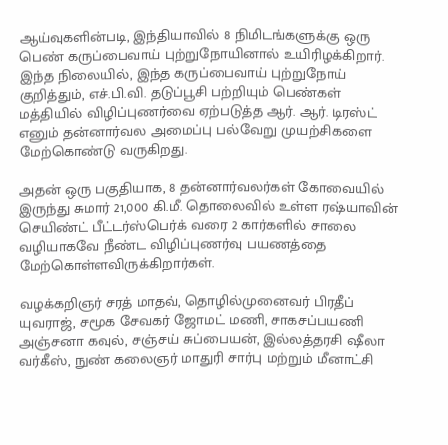ஆய்வுகளின்படி, இந்தியாவில் 8 நிமிடங்களுக்கு ஒரு பெண் கருப்பைவாய் புற்றுநோயினால் உயிரிழக்கிறார்.
இந்த நிலையில், இந்த கருப்பைவாய் புற்றுநோய் குறித்தும், எச்.பி.வி. தடுப்பூசி பற்றியும் பெண்கள் மத்தியில் விழிப்புணர்வை ஏற்படுத்த ஆர். ஆர். டிரஸ்ட் எனும் தன்னார்வல அமைப்பு பல்வேறு முயற்சிகளை மேற்கொண்டு வருகிறது.

அதன் ஒரு பகுதியாக, 8 தன்னார்வலர்கள் கோவையில் இருந்து சுமார் 21,000 கி.மீ. தொலைவில் உள்ள ரஷ்யாவின் செயிண்ட் பீட்டர்ஸ்பெர்க் வரை 2 கார்களில் சாலை வழியாகவே நீண்ட விழிப்புணர்வு பயணத்தை மேற்கொள்ளவிருக்கிறார்கள்.

வழக்கறிஞர் சரத் மாதவ், தொழில்முனைவர் பிரதீப் யுவராஜ், சமூக சேவகர் ஜோமட் மணி, சாகசப்பயணி அஞ்சனா கவுல், சஞ்சய் சுப்பையன், இல்லத்தரசி ஷீலா வர்கீஸ், நுண் கலைஞர் மாதுரி சார்பு மற்றும் மீனாட்சி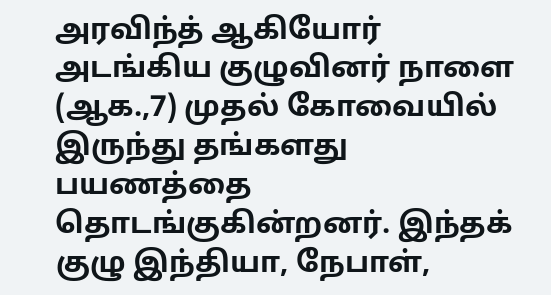அரவிந்த் ஆகியோர் அடங்கிய குழுவினர் நாளை (ஆக.,7) முதல் கோவையில் இருந்து தங்களது பயணத்தை தொடங்குகின்றனர். இந்தக் குழு இந்தியா, நேபாள்,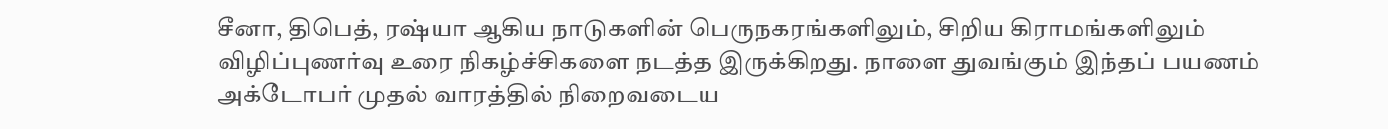சீனா, திபெத், ரஷ்யா ஆகிய நாடுகளின் பெருநகரங்களிலும், சிறிய கிராமங்களிலும் விழிப்புணர்வு உரை நிகழ்ச்சிகளை நடத்த இருக்கிறது. நாளை துவங்கும் இந்தப் பயணம் அக்டோபர் முதல் வாரத்தில் நிறைவடைய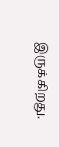இருக்கிறது.